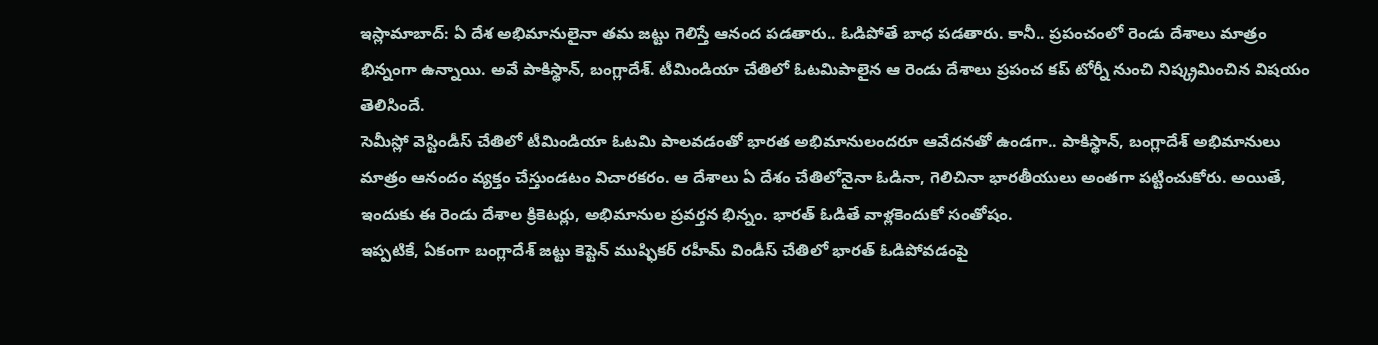ఇస్లామాబాద్: ఏ దేశ అభిమానులైనా తమ జట్టు గెలిస్తే ఆనంద పడతారు.. ఓడిపోతే బాధ పడతారు. కానీ.. ప్రపంచంలో రెండు దేశాలు మాత్రం భిన్నంగా ఉన్నాయి. అవే పాకిస్థాన్, బంగ్లాదేశ్. టీమిండియా చేతిలో ఓటమిపాలైన ఆ రెండు దేశాలు ప్రపంచ కప్ టోర్నీ నుంచి నిష్క్రమించిన విషయం తెలిసిందే.
సెమీస్లో వెస్టిండీస్ చేతిలో టీమిండియా ఓటమి పాలవడంతో భారత అభిమానులందరూ ఆవేదనతో ఉండగా.. పాకిస్థాన్, బంగ్లాదేశ్ అభిమానులు మాత్రం ఆనందం వ్యక్తం చేస్తుండటం విచారకరం. ఆ దేశాలు ఏ దేశం చేతిలోనైనా ఓడినా, గెలిచినా భారతీయులు అంతగా పట్టించుకోరు. అయితే, ఇందుకు ఈ రెండు దేశాల క్రికెటర్లు, అభిమానుల ప్రవర్తన భిన్నం. భారత్ ఓడితే వాళ్లకెందుకో సంతోషం.
ఇప్పటికే, ఏకంగా బంగ్లాదేశ్ జట్టు కెప్టెన్ ముష్ఫికర్ రహీమ్ విండీస్ చేతిలో భారత్ ఓడిపోవడంపై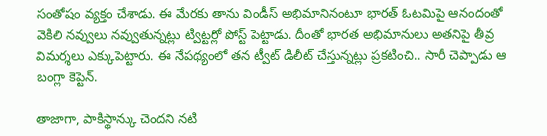సంతోషం వ్యక్తం చేశాడు. ఈ మేరకు తాను విండీస్ అభిమానినంటూ భారత్ ఓటమిపై ఆనందంతో వెకిలి నవ్వులు నవ్వుతున్నట్లు ట్విట్టర్లో పోస్ట్ పెట్టాడు. దీంతో భారత అభిమానులు అతనిపై తీవ్ర విమర్శలు ఎక్కుపెట్టారు. ఈ నేపథ్యంలో తన ట్వీట్ డిలీట్ చేస్తున్నట్లు ప్రకటించి.. సారీ చెప్పాడు ఆ బంగ్లా కెప్టెన్.

తాజాగా, పాకిస్థాన్కు చెందని నటి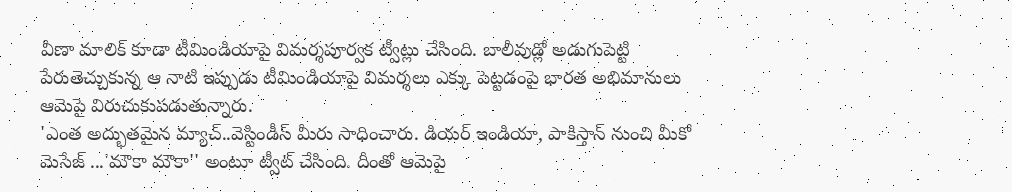వీణా మాలిక్ కూడా టీమిండియాపై విమర్శపూర్వక ట్వీట్లు చేసింది. బాలీవుడ్లో అడుగుపెట్టి పేరుతెచ్చుకున్న ఆ నాటి ఇప్పుడు టీమిండియాపై విమర్శలు ఎక్కు పెట్టడంపై భారత అభిమానులు ఆమెపై విరుచుకుపడుతున్నారు.
'ఎంత అద్భుతమైన మ్యాచ్..వెస్టిండీస్ మీరు సాధించారు. డియర్ ఇండియా, పాకిస్తాన్ నుంచి మీకో మెసేజ్ ...'మౌకా మౌకా'' అంటూ ట్వీట్ చేసింది. దీంతో ఆమెపై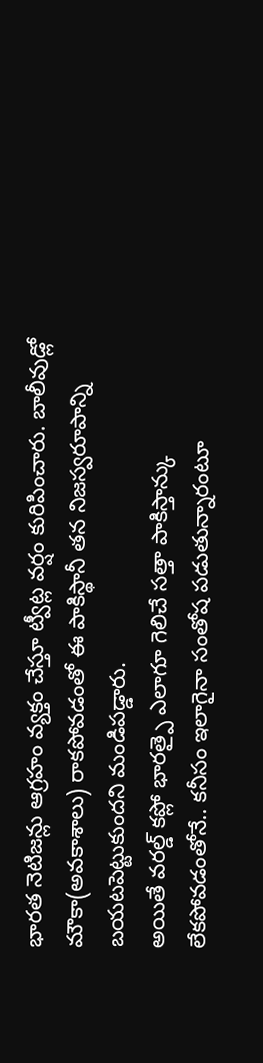భారత నెటిజన్లు ఆగ్రహం వ్యక్తం చేస్తూ ట్వీట్ల వర్షం కురిపించారు. బాలీవుడ్లో మౌకా(అవకాశాలు) రాకపోవడంతో ఈ పాకిస్థానీ తన నిజస్వరూపాన్ని బయటపెట్టుకుందని మండిపడ్డారు.
అయితే వరల్డ్ కప్లో భారత్పై ఎలాగూ గెలిచే సత్తా పాకిస్తాన్కు లేకపోవడంతోనే.. కనీసం ఇలాగైనా సంతోష పడుతున్నారంటూ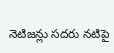నెటిజన్లు సదరు నటిపై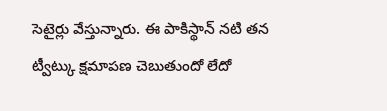సెటైర్లు వేస్తున్నారు. ఈ పాకిస్థాన్ నటి తన ట్వీట్కు క్షమాపణ చెబుతుందో లేదో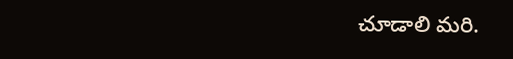చూడాలి మరి.